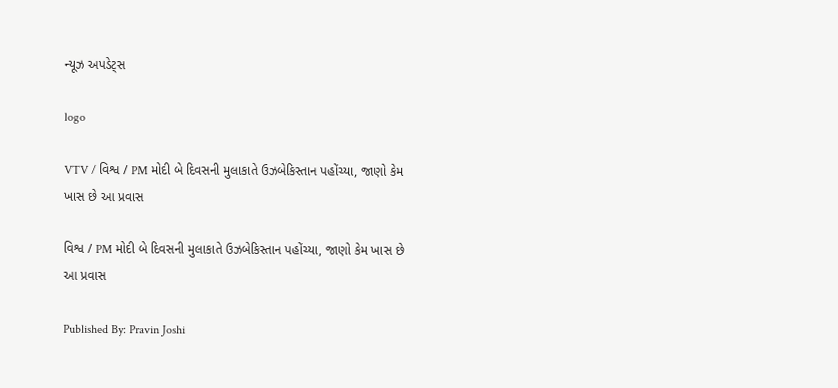ન્યૂઝ અપડેટ્સ

logo

VTV / વિશ્વ / PM મોદી બે દિવસની મુલાકાતે ઉઝબેકિસ્તાન પહોંચ્યા, જાણો કેમ ખાસ છે આ પ્રવાસ

વિશ્વ / PM મોદી બે દિવસની મુલાકાતે ઉઝબેકિસ્તાન પહોંચ્યા, જાણો કેમ ખાસ છે આ પ્રવાસ

Published By: Pravin Joshi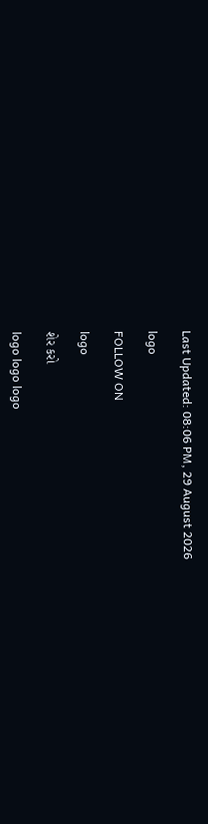Last Updated: 08:06 PM, 29 August 2026

logo

FOLLOW ON

logo

શેર કરો

logo logo logo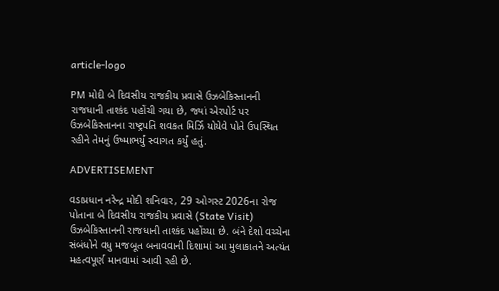article-logo

PM મોદી બે દિવસીય રાજકીય પ્રવાસે ઉઝબેકિસ્તાનની રાજધાની તાશ્કંદ પહોંચી ગયા છે, જ્યાં એરપોર્ટ પર ઉઝબેકિસ્તાનના રાષ્ટ્રપતિ શવકત મિર્ઝિ યોયેવે પોતે ઉપસ્થિત રહીને તેમનું ઉષ્માભર્યું સ્વાગત કર્યું હતું.

ADVERTISEMENT

વડાપ્રધાન નરેન્દ્ર મોદી શનિવાર, 29 ઓગસ્ટ 2026ના રોજ પોતાના બે દિવસીય રાજકીય પ્રવાસે (State Visit) ઉઝબેકિસ્તાનની રાજધાની તાશ્કંદ પહોંચ્યા છે. બંને દેશો વચ્ચેના સંબંધોને વધુ મજબૂત બનાવવાની દિશામાં આ મુલાકાતને અત્યંત મહત્વપૂર્ણ માનવામાં આવી રહી છે.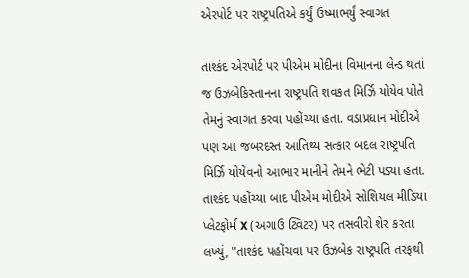એરપોર્ટ પર રાષ્ટ્રપતિએ કર્યું ઉષ્માભર્યું સ્વાગત

તાશ્કંદ એરપોર્ટ પર પીએમ મોદીના વિમાનના લેન્ડ થતાં જ ઉઝબેકિસ્તાનના રાષ્ટ્રપતિ શવકત મિર્ઝિ યોયેવ પોતે તેમનું સ્વાગત કરવા પહોંચ્યા હતા. વડાપ્રધાન મોદીએ પણ આ જબરદસ્ત આતિથ્ય સત્કાર બદલ રાષ્ટ્રપતિ મિર્ઝિ યોયેવનો આભાર માનીને તેમને ભેટી પડ્યા હતા. તાશ્કંદ પહોંચ્યા બાદ પીએમ મોદીએ સોશિયલ મીડિયા પ્લેટફોર્મ X (અગાઉ ટ્વિટર) પર તસવીરો શેર કરતા લખ્યું, "તાશ્કંદ પહોંચવા પર ઉઝબેક રાષ્ટ્રપતિ તરફથી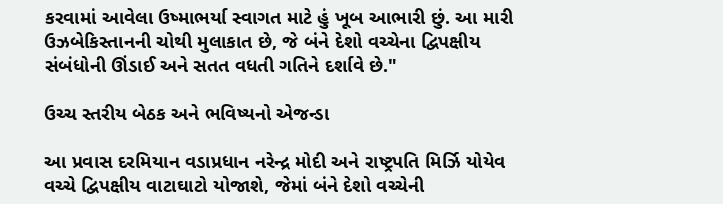કરવામાં આવેલા ઉષ્માભર્યા સ્વાગત માટે હું ખૂબ આભારી છું. આ મારી ઉઝબેકિસ્તાનની ચોથી મુલાકાત છે, જે બંને દેશો વચ્ચેના દ્વિપક્ષીય સંબંધોની ઊંડાઈ અને સતત વધતી ગતિને દર્શાવે છે."

ઉચ્ચ સ્તરીય બેઠક અને ભવિષ્યનો એજન્ડા

આ પ્રવાસ દરમિયાન વડાપ્રધાન નરેન્દ્ર મોદી અને રાષ્ટ્રપતિ મિર્ઝિ યોયેવ વચ્ચે દ્વિપક્ષીય વાટાઘાટો યોજાશે, જેમાં બંને દેશો વચ્ચેની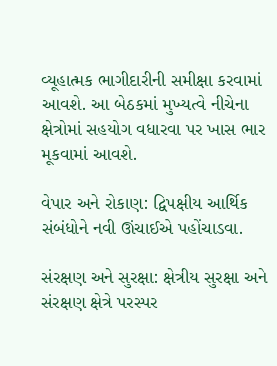વ્યૂહાત્મક ભાગીદારીની સમીક્ષા કરવામાં આવશે. આ બેઠકમાં મુખ્યત્વે નીચેના ક્ષેત્રોમાં સહયોગ વધારવા પર ખાસ ભાર મૂકવામાં આવશે.

વેપાર અને રોકાણ: દ્વિપક્ષીય આર્થિક સંબંધોને નવી ઊંચાઈએ પહોંચાડવા.

સંરક્ષણ અને સુરક્ષા: ક્ષેત્રીય સુરક્ષા અને સંરક્ષણ ક્ષેત્રે પરસ્પર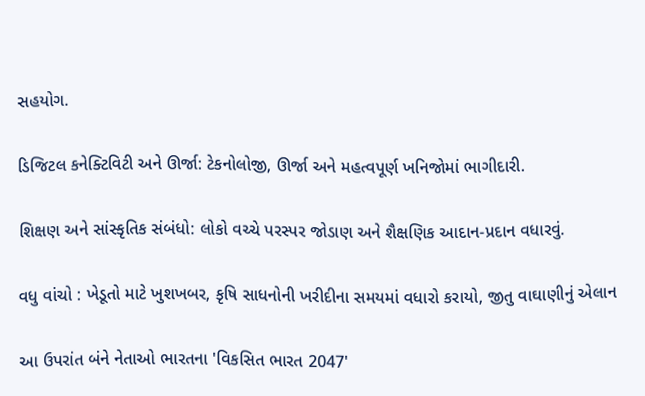સહયોગ.

ડિજિટલ કનેક્ટિવિટી અને ઊર્જા: ટેકનોલોજી, ઊર્જા અને મહત્વપૂર્ણ ખનિજોમાં ભાગીદારી.

શિક્ષણ અને સાંસ્કૃતિક સંબંધો: લોકો વચ્ચે પરસ્પર જોડાણ અને શૈક્ષણિક આદાન-પ્રદાન વધારવું.

વધુ વાંચો : ખેડૂતો માટે ખુશખબર, કૃષિ સાધનોની ખરીદીના સમયમાં વધારો કરાયો, જીતુ વાઘાણીનું એલાન

આ ઉપરાંત બંને નેતાઓ ભારતના 'વિકસિત ભારત 2047'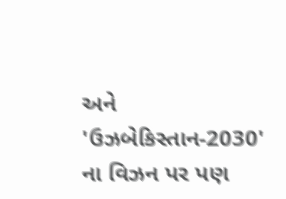અને 'ઉઝબેકિસ્તાન-2030' ના વિઝન પર પણ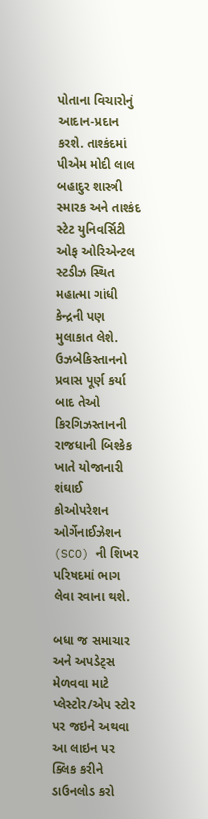પોતાના વિચારોનું આદાન-પ્રદાન કરશે. તાશ્કંદમાં પીએમ મોદી લાલ બહાદુર શાસ્ત્રી સ્મારક અને તાશ્કંદ સ્ટેટ યુનિવર્સિટી ઓફ ઓરિએન્ટલ સ્ટડીઝ સ્થિત મહાત્મા ગાંધી કેન્દ્રની પણ મુલાકાત લેશે. ઉઝબેકિસ્તાનનો પ્રવાસ પૂર્ણ કર્યા બાદ તેઓ કિરગિઝસ્તાનની રાજધાની બિશ્કેક ખાતે યોજાનારી શંઘાઈ કોઓપરેશન ઓર્ગેનાઈઝેશન (SCO) ની શિખર પરિષદમાં ભાગ લેવા રવાના થશે.

બધા જ સમાચાર અને અપડેટ્સ મેળવવા માટે પ્લેસ્ટોર/એપ સ્ટોર પર જઇને અથવા આ લાઇન પર ક્લિક કરીને ડાઉનલોડ કરો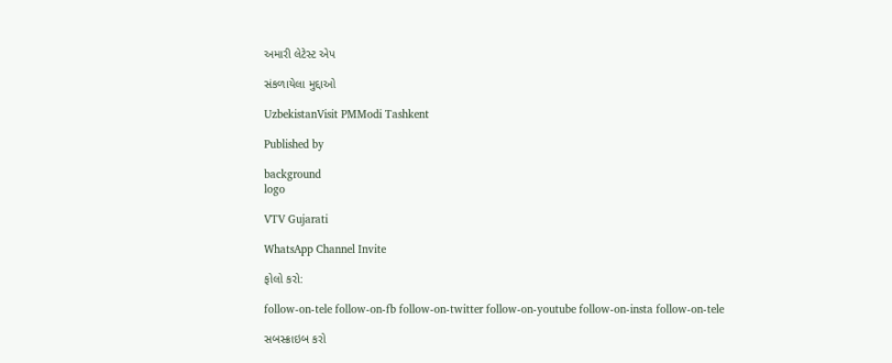અમારી લેટેસ્ટ એપ

સંકળાયેલા મુદ્દાઓ

UzbekistanVisit PMModi Tashkent

Published by

background
logo

VTV Gujarati

WhatsApp Channel Invite

ફોલો કરો:

follow-on-tele follow-on-fb follow-on-twitter follow-on-youtube follow-on-insta follow-on-tele

સબસ્ક્રાઇબ કરો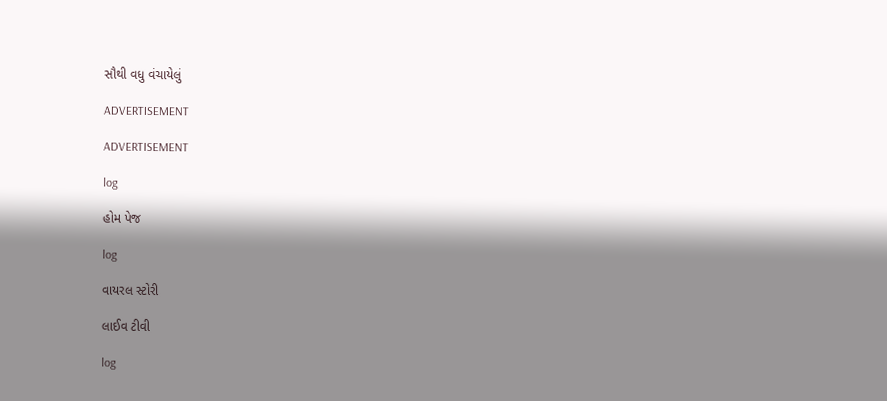સૌથી વધુ વંચાયેલું

ADVERTISEMENT

ADVERTISEMENT

log

હોમ પેજ

log

વાયરલ સ્ટોરી

લાઈવ ટીવી

log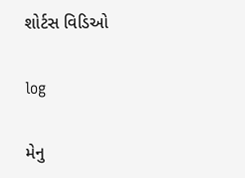શોર્ટસ વિડિઓ

log

મેનુ